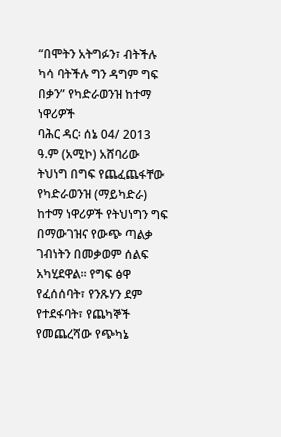“በሞትን አትግፉን፣ ብትችሉ ካሳ ባትችሉ ግን ዳግም ግፍ በቃን” የካድራወንዝ ከተማ ነዋሪዎች
ባሕር ዳር፡ ሰኔ 04/ 2013 ዓ.ም (አሚኮ) አሸባሪው ትህነግ በግፍ የጨፈጨፋቸው የካድራወንዝ (ማይካድራ) ከተማ ነዋሪዎች የትህነግን ግፍ በማውገዝና የውጭ ጣልቃ ገብነትን በመቃወም ሰልፍ አካሂደዋል። የግፍ ፅዋ የፈሰሰባት፣ የንጹሃን ደም የተደፋባት፣ የጨካኞች የመጨረሻው የጭካኔ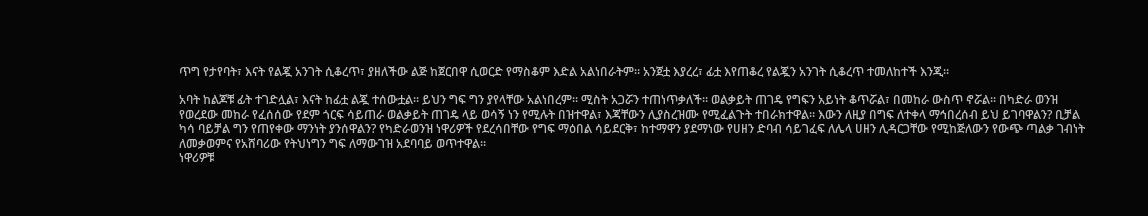ጥግ የታየባት፣ እናት የልጇ አንገት ሲቆረጥ፣ ያዘለችው ልጅ ከጀርበዋ ሲወርድ የማስቆም እድል አልነበራትም። አንጀቷ እያረረ፣ ፊቷ እየጠቆረ የልጇን አንገት ሲቆረጥ ተመለከተች እንጂ።

አባት ከልጆቹ ፊት ተገድሏል፣ እናት ከፊቷ ልጇ ተሰውቷል። ይህን ግፍ ግን ያየላቸው አልነበረም። ሚስት አጋሯን ተጠነጥቃለች። ወልቃይት ጠገዴ የግፍን አይነት ቆጥሯል፣ በመከራ ውስጥ ኖሯል። በካድራ ወንዝ የወረደው መከራ የፈሰሰው የደም ጎርፍ ሳይጠራ ወልቃይት ጠገዴ ላይ ወሳኝ ነን የሚሉት በዝተዋል፣ እጃቸውን ሊያስረዝሙ የሚፈልጉት ተበራክተዋል። እውን ለዚያ በግፍ ለተቀላ ማኅበረሰብ ይህ ይገባዋልን? ቢቻል ካሳ ባይቻል ግን የጠየቀው ማንነት ያንሰዋልን? የካድራወንዝ ነዋሪዎች የደረሳበቸው የግፍ ማዕበል ሳይደርቅ፣ ከተማዋን ያደማነው የሀዘን ድባብ ሳይገፈፍ ለሌላ ሀዘን ሊዳርጋቸው የሚከጅለውን የውጭ ጣልቃ ገብነት ለመቃወምና የአሸባሪው የትህነግን ግፍ ለማውገዝ አደባባይ ወጥተዋል።
ነዋሪዎቹ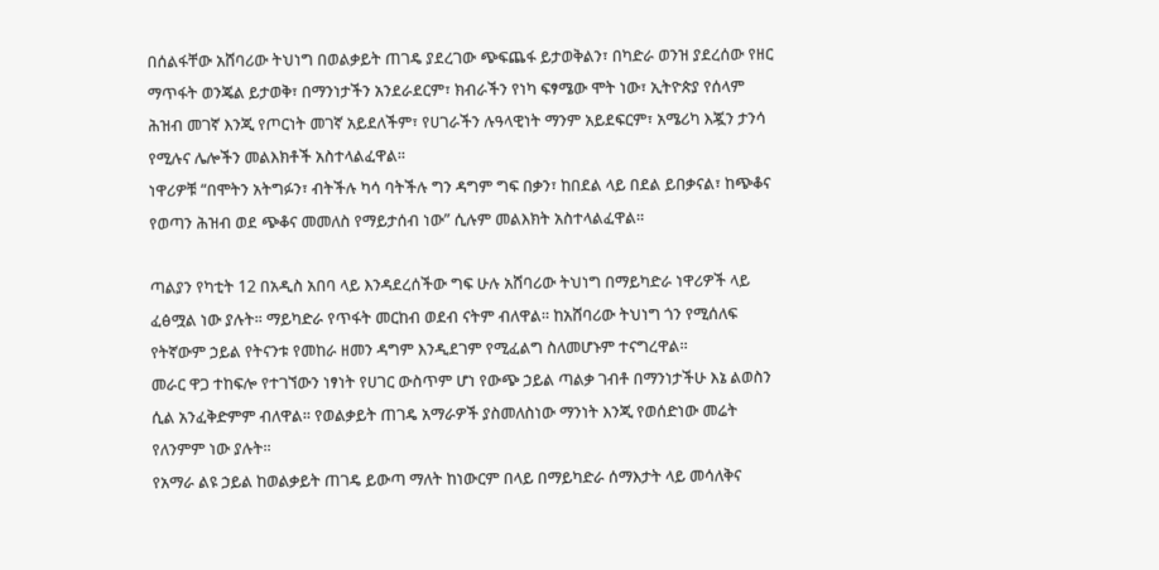በሰልፋቸው አሸባሪው ትህነግ በወልቃይት ጠገዴ ያደረገው ጭፍጨፋ ይታወቅልን፣ በካድራ ወንዝ ያደረሰው የዘር ማጥፋት ወንጄል ይታወቅ፣ በማንነታችን አንደራደርም፣ ክብራችን የነካ ፍፃሜው ሞት ነው፣ ኢትዮጵያ የሰላም ሕዝብ መገኛ እንጂ የጦርነት መገኛ አይደለችም፣ የሀገራችን ሉዓላዊነት ማንም አይደፍርም፣ አሜሪካ እጇን ታንሳ የሚሉና ሌሎችን መልእክቶች አስተላልፈዋል።
ነዋሪዎቹ “በሞትን አትግፉን፣ ብትችሉ ካሳ ባትችሉ ግን ዳግም ግፍ በቃን፣ ከበደል ላይ በደል ይበቃናል፣ ከጭቆና የወጣን ሕዝብ ወደ ጭቆና መመለስ የማይታሰብ ነው” ሲሉም መልእክት አስተላልፈዋል።

ጣልያን የካቲት 12 በአዲስ አበባ ላይ እንዳደረሰችው ግፍ ሁሉ አሸባሪው ትህነግ በማይካድራ ነዋሪዎች ላይ ፈፅሟል ነው ያሉት። ማይካድራ የጥፋት መርከብ ወደብ ናትም ብለዋል። ከአሸባሪው ትህነግ ጎን የሚሰለፍ የትኛውም ኃይል የትናንቱ የመከራ ዘመን ዳግም እንዲደገም የሚፈልግ ስለመሆኑም ተናግረዋል።
መራር ዋጋ ተከፍሎ የተገኘውን ነፃነት የሀገር ውስጥም ሆነ የውጭ ኃይል ጣልቃ ገብቶ በማንነታችሁ እኔ ልወስን ሲል አንፈቅድምም ብለዋል። የወልቃይት ጠገዴ አማራዎች ያስመለስነው ማንነት እንጂ የወሰድነው መሬት የለንምም ነው ያሉት።
የአማራ ልዩ ኃይል ከወልቃይት ጠገዴ ይውጣ ማለት ከነውርም በላይ በማይካድራ ሰማእታት ላይ መሳለቅና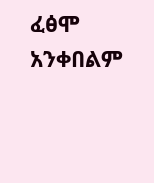ፈፅሞ አንቀበልም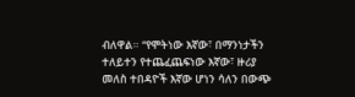ብለዋል። “የሞትነው እኛው፣ በማንነታችን ተለይተን የተጨፈጨፍነው እኛው፣ ዙሪያ መለስ ተበዳዮች እኛው ሆነን ሳለን በውጭ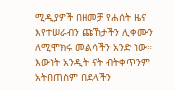ሚዲያዎች በዘመቻ የሐሰት ዜና እየተሠራብን ጩኸታችን ሊቀሙን ለሚሞክሩ መልሳችን አንድ ነው። እውነት አንዲት ናት ብትቀጥንም አትበጠስም በደላችን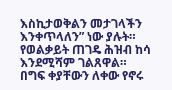እስኪታወቅልን መታገላችን እንቀጥላለን” ነው ያሉት። የወልቃይት ጠገዴ ሕዝብ ከሳ እንደሚሻም ገልጸዋል።
በግፍ ቀያቸውን ለቀው የኖሩ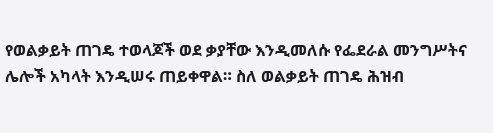የወልቃይት ጠገዴ ተወላጆች ወደ ቃያቸው እንዲመለሱ የፌደራል መንግሥትና ሌሎች አካላት እንዲሠሩ ጠይቀዋል። ስለ ወልቃይት ጠገዴ ሕዝብ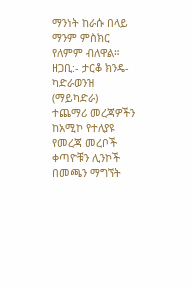ማንነት ከራሱ በላይ ማንም ምስክር የለምም ብለዋል።
ዘጋቢ:- ታርቆ ክንዴ- ካድራወንዝ (ማይካድራ)
ተጨማሪ መረጃዎችን ከአሚኮ የተለያዩ የመረጃ መረቦች ቀጣዮቹን ሊንኮች በመጫን ማግኘት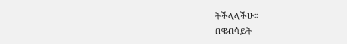ትችላላችሁ፡፡
በዌብሳይት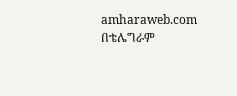amharaweb.com
በቴሌግራም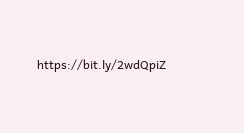https://bit.ly/2wdQpiZ